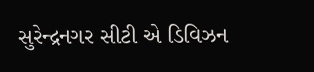સુરેન્દ્રનગર સીટી એ ડિવિઝન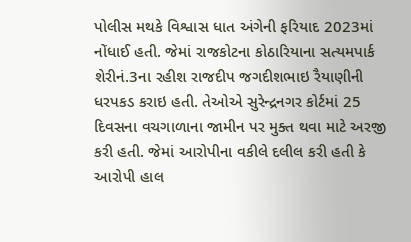પોલીસ મથકે વિશ્વાસ ધાત અંગેની ફરિયાદ 2023માં નોંધાઈ હતી. જેમાં રાજકોટના કોઠારિયાના સત્યમપાર્ક શેરીનં.3ના રહીશ રાજદીપ જગદીશભાઇ રૈયાણીની ધરપકડ કરાઇ હતી. તેઓએ સુરેન્દ્રનગર કોર્ટમાં 25 દિવસના વચગાળાના જામીન પર મુક્ત થવા માટે અરજી કરી હતી. જેમાં આરોપીના વકીલે દલીલ કરી હતી કે આરોપી હાલ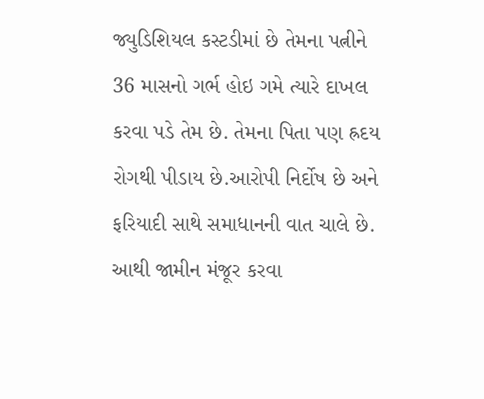જ્યુડિશિયલ કસ્ટડીમાં છે તેમના પત્નીને 36 માસનો ગર્ભ હોઇ ગમે ત્યારે દાખલ કરવા પડે તેમ છે. તેમના પિતા પણ હ્રદય રોગથી પીડાય છે.આરોપી નિર્દોષ છે અને ફરિયાદી સાથે સમાધાનની વાત ચાલે છે. આથી જામીન મંજૂર કરવા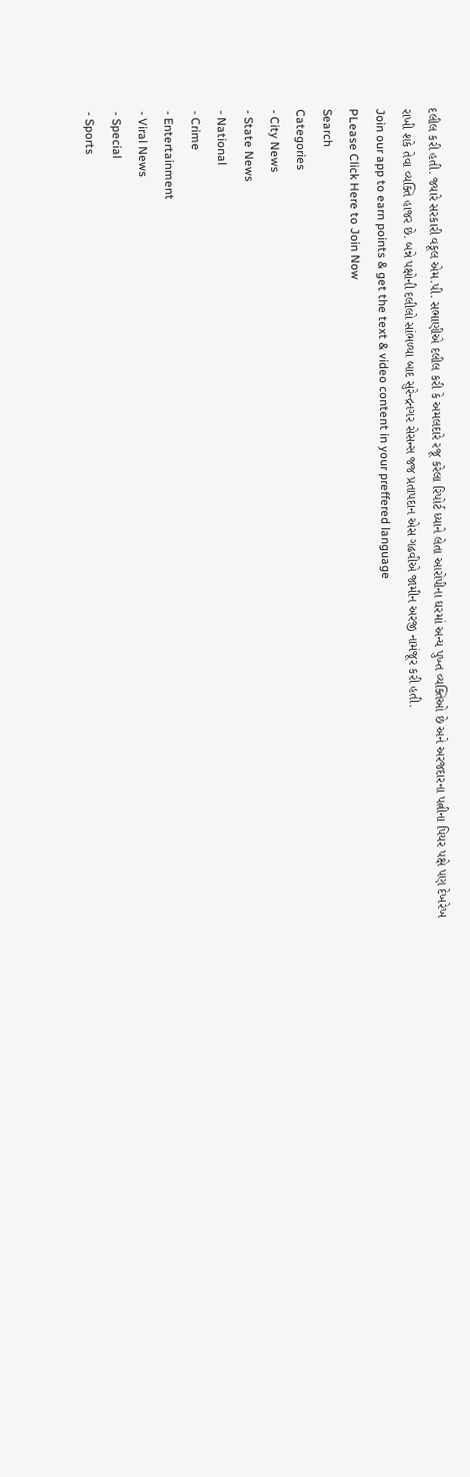દલીલ કરી હતી. જ્યારે સરકારી વકૂલ એમ.પી. સભાણીએ દલીલ કરી કે અમલદારે રજૂ કરેલા રિપોર્ટ ધ્યાને લેતા આરોપીના ઘરમાં અન્ય પુખ્ત વ્યક્તિઓ છે અને અરજદારના પત્નીના પિયર પક્ષે પણ દેખરેખ રાખી શકે તેવા વ્યક્તિ હાજર છે. બન્ને પક્ષોની દલીલો સાંભળ્યા બાદ સુરેન્દ્રનગર સેસન્સ જજ પ્રતાપદાન એસ ગઢવીએ જામીન અરજી નામંજૂર કરી હતી.
Join our app to earn points & get the text & video content in your preffered language
PLease Click Here to Join Now
Search
Categories
- City News
- State News
- National
- Crime
- Entertainment
- Viral News
- Special
- Sports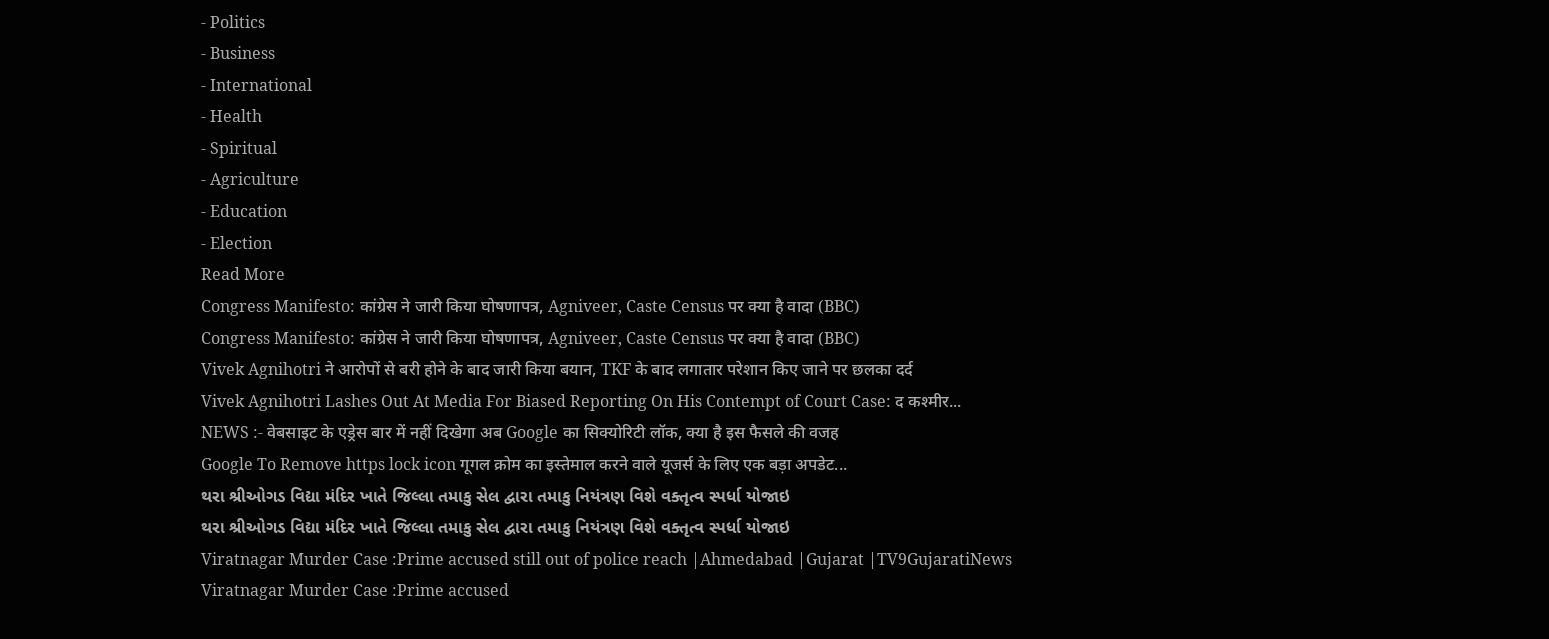- Politics
- Business
- International
- Health
- Spiritual
- Agriculture
- Education
- Election
Read More
Congress Manifesto: कांग्रेस ने जारी किया घोषणापत्र, Agniveer, Caste Census पर क्या है वादा (BBC)
Congress Manifesto: कांग्रेस ने जारी किया घोषणापत्र, Agniveer, Caste Census पर क्या है वादा (BBC)
Vivek Agnihotri ने आरोपों से बरी होने के बाद जारी किया बयान, TKF के बाद लगातार परेशान किए जाने पर छलका दर्द
Vivek Agnihotri Lashes Out At Media For Biased Reporting On His Contempt of Court Case: द कश्मीर...
NEWS :- वेबसाइट के एड्रेस बार में नहीं दिखेगा अब Google का सिक्योरिटी लॉक, क्या है इस फैसले की वजह
Google To Remove https lock icon गूगल क्रोम का इस्तेमाल करने वाले यूजर्स के लिए एक बड़ा अपडेट...
થરા શ્રીઓગડ વિદ્યા મંદિર ખાતે જિલ્લા તમાકુ સેલ દ્વારા તમાકુ નિયંત્રણ વિશે વક્તૃત્વ સ્પર્ધા યોજાઇ
થરા શ્રીઓગડ વિદ્યા મંદિર ખાતે જિલ્લા તમાકુ સેલ દ્વારા તમાકુ નિયંત્રણ વિશે વક્તૃત્વ સ્પર્ધા યોજાઇ
Viratnagar Murder Case :Prime accused still out of police reach |Ahmedabad |Gujarat |TV9GujaratiNews
Viratnagar Murder Case :Prime accused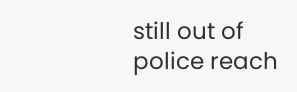still out of police reach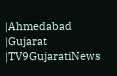|Ahmedabad |Gujarat |TV9GujaratiNews